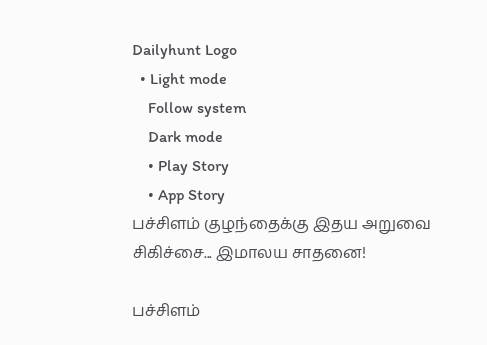Dailyhunt Logo
  • Light mode
    Follow system
    Dark mode
    • Play Story
    • App Story
பச்சிளம் குழந்தைக்கு இதய அறுவை சிகிச்சை... இமாலய சாதனை!

பச்சிளம்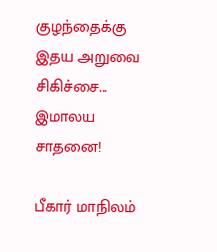குழந்தைக்கு இதய அறுவை சிகிச்சை... இமாலய சாதனை!

பீகார் மாநிலம்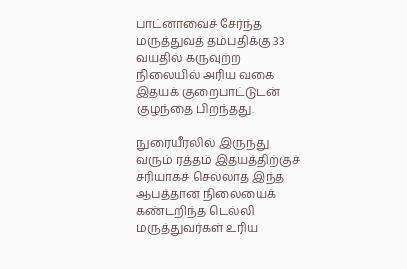பாட்னாவைச் சேர்ந்த மருத்துவத் தம்பதிக்கு 33 வயதில் கருவுற்ற நிலையில் அரிய வகை இதயக் குறைபாட்டுடன் குழந்தை பிறந்தது.

நுரையீரலில் இருந்து வரும் ரத்தம் இதயத்திற்குச் சரியாகச் செல்லாத இந்த ஆபத்தான நிலையைக் கண்டறிந்த டெல்லி மருத்துவர்கள் உரிய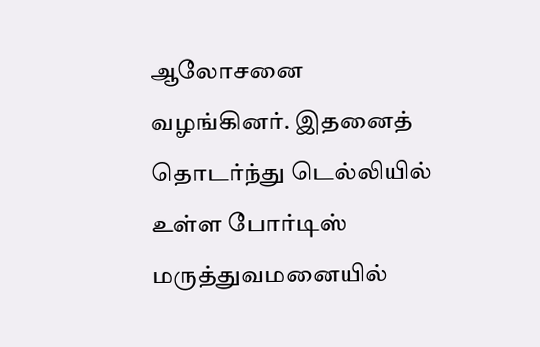ஆலோசனை வழங்கினர். இதனைத் தொடர்ந்து டெல்லியில் உள்ள போர்டிஸ் மருத்துவமனையில்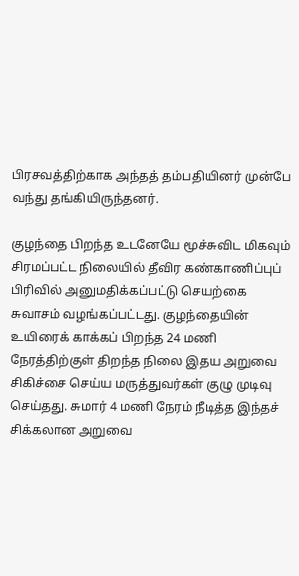பிரசவத்திற்காக அந்தத் தம்பதியினர் முன்பே வந்து தங்கியிருந்தனர்.

குழந்தை பிறந்த உடனேயே மூச்சுவிட மிகவும் சிரமப்பட்ட நிலையில் தீவிர கண்காணிப்புப் பிரிவில் அனுமதிக்கப்பட்டு செயற்கை சுவாசம் வழங்கப்பட்டது. குழந்தையின் உயிரைக் காக்கப் பிறந்த 24 மணி நேரத்திற்குள் திறந்த நிலை இதய அறுவை சிகிச்சை செய்ய மருத்துவர்கள் குழு முடிவு செய்தது. சுமார் 4 மணி நேரம் நீடித்த இந்தச் சிக்கலான அறுவை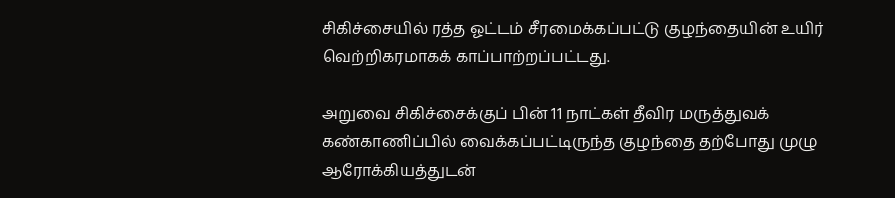சிகிச்சையில் ரத்த ஓட்டம் சீரமைக்கப்பட்டு குழந்தையின் உயிர் வெற்றிகரமாகக் காப்பாற்றப்பட்டது.

அறுவை சிகிச்சைக்குப் பின் 11 நாட்கள் தீவிர மருத்துவக் கண்காணிப்பில் வைக்கப்பட்டிருந்த குழந்தை தற்போது முழு ஆரோக்கியத்துடன்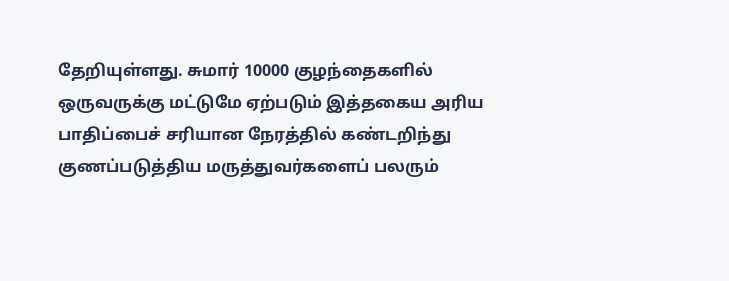தேறியுள்ளது. சுமார் 10000 குழந்தைகளில் ஒருவருக்கு மட்டுமே ஏற்படும் இத்தகைய அரிய பாதிப்பைச் சரியான நேரத்தில் கண்டறிந்து குணப்படுத்திய மருத்துவர்களைப் பலரும்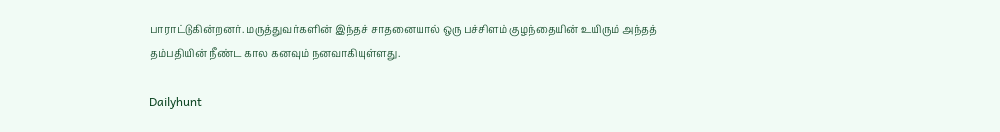பாராட்டுகின்றனர். மருத்துவர்களின் இந்தச் சாதனையால் ஒரு பச்சிளம் குழந்தையின் உயிரும் அந்தத் தம்பதியின் நீண்ட கால கனவும் நனவாகியுள்ளது.

Dailyhunt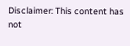Disclaimer: This content has not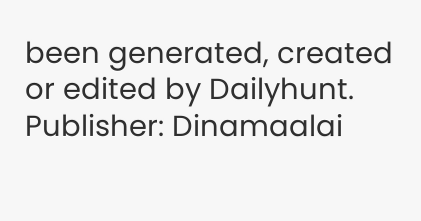been generated, created or edited by Dailyhunt. Publisher: Dinamaalai